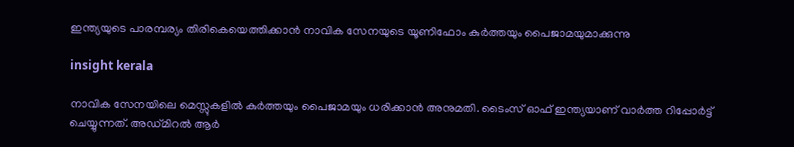ഇന്ത്യയുടെ പാരമ്പര്യം തിരികെയെത്തിക്കാൻ നാവിക സേനയുടെ യൂണിഫോം കുർത്തയും പൈജാമയുമാക്കുന്നു

insight kerala

നാവിക സേനയിലെ മെസ്സുകളിൽ കുർത്തയും പൈജാമയും ധരിക്കാൻ അനുമതി. ടൈംസ് ഓഫ് ഇന്ത്യയാണ് വാർത്ത റിപ്പോർട്ട് ചെയ്യുന്നത്. അഡ്മിറൽ ആർ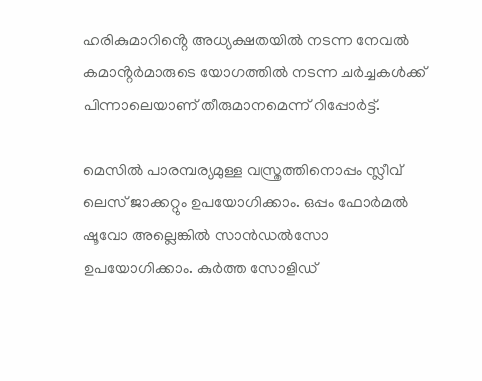ഹരികുമാറിൻ്റെ അധ്യക്ഷതയിൽ നടന്ന നേവൽ കമാൻ്റർമാരുടെ യോഗത്തിൽ നടന്ന ചർച്ചകൾക്ക് പിന്നാലെയാണ് തീരുമാനമെന്ന് റിപ്പോർട്ട്.

മെസിൽ പാരമ്പര്യമുള്ള വസ്ത്രത്തിനൊപ്പം സ്ലീവ് ലെസ് ജാക്കറ്റും ഉപയോഗിക്കാം. ഒപ്പം ഫോർമൽ ഷൂവോ അല്ലെങ്കിൽ സാൻഡൽസോ ഉപയോഗിക്കാം. കുർത്ത സോളിഡ്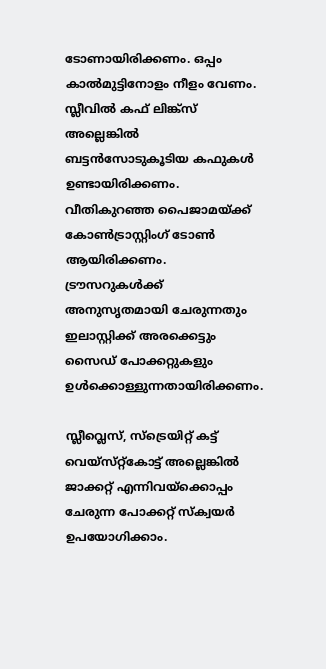ടോണായിരിക്കണം. ഒപ്പം കാൽമുട്ടിനോളം നീളം വേണം. സ്ലീവിൽ കഫ് ലിങ്ക്സ് അല്ലെങ്കിൽ ബട്ടൻസോടുകൂടിയ കഫുകൾ ഉണ്ടായിരിക്കണം. വീതികുറഞ്ഞ പൈജാമയ്ക്ക് കോൺട്രാസ്റ്റിംഗ് ടോൺ ആയിരിക്കണം. ട്രൗസറുകൾക്ക് അനുസൃതമായി ചേരുന്നതും ഇലാസ്റ്റിക്ക് അരക്കെട്ടും സൈഡ് പോക്കറ്റുകളും ഉൾക്കൊള്ളുന്നതായിരിക്കണം.

സ്ലീവ്ലെസ്, സ്‌ട്രെയിറ്റ് കട്ട് വെയ്‌സ്‌റ്റ്കോട്ട് അല്ലെങ്കിൽ ജാക്കറ്റ് എന്നിവയ്‌ക്കൊപ്പം ചേരുന്ന പോക്കറ്റ് സ്‌ക്വയർ ഉപയോഗിക്കാം.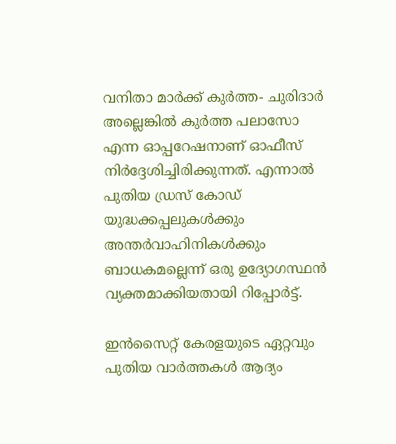വനിതാ മാർക്ക് കുർത്ത- ചുരിദാർ അല്ലെങ്കിൽ കുർത്ത പലാസോ എന്ന ഓപ്പറേഷനാണ് ഓഫീസ് നിർദ്ദേശിച്ചിരിക്കുന്നത്. എന്നാൽ പുതിയ ഡ്രസ് കോഡ് യുദ്ധക്കപ്പലുകൾക്കും അന്തർവാഹിനികൾക്കും ബാധകമല്ലെന്ന് ഒരു ഉദ്യോഗസ്ഥൻ വ്യക്തമാക്കിയതായി റിപ്പോർട്ട്.

ഇൻസൈറ്റ് കേരളയുടെ ഏറ്റവും പുതിയ വാർത്തകൾ ആദ്യം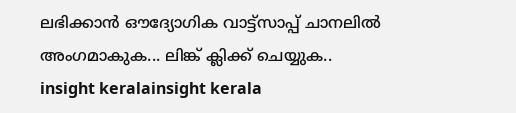ലഭിക്കാൻ ഔദ്യോഗിക വാട്ട്‌സാപ്പ് ചാനലിൽ അംഗമാകുക... ലിങ്ക് ക്ലിക്ക് ചെയ്യുക..
insight keralainsight kerala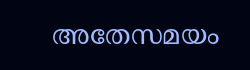അതേസമയം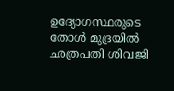ഉദ്യോഗസ്ഥരുടെ തോൾ മുദ്രയിൽ ഛത്രപതി ശിവജി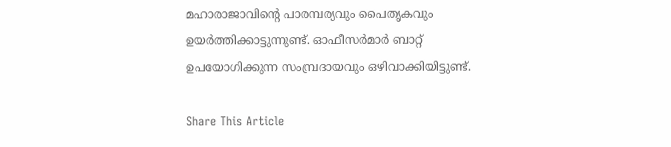മഹാരാജാവിൻ്റെ പാരമ്പര്യവും പൈതൃകവും ഉയർത്തിക്കാട്ടുന്നുണ്ട്. ഓഫീസർമാർ ബാറ്റ് ഉപയോഗിക്കുന്ന സംമ്പ്രദായവും ഒഴിവാക്കിയിട്ടുണ്ട്.

Share This Article